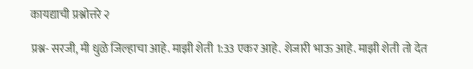कायद्याची प्रश्नोत्तरे २

प्रश्न- सरजी, मी धुळे जिल्हाचा आहे. माझी शेती 1:33 एकर आहे. शेजारी भाऊ आहे. माझी शेती तो देत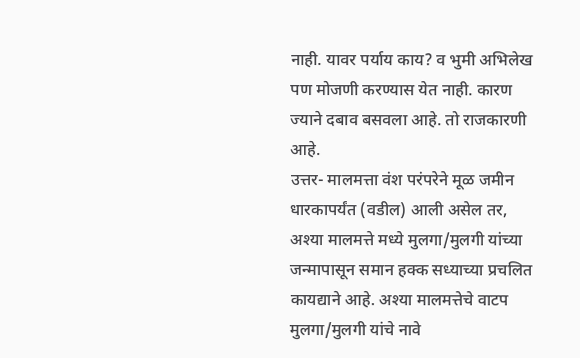नाही. यावर पर्याय काय? व भुमी अभिलेख पण मोजणी करण्यास येत नाही. कारण ज्याने दबाव बसवला आहे. तो राजकारणी आहे.
उत्तर- मालमत्ता वंश परंपरेने मूळ जमीन धारकापर्यंत (वडील) आली असेल तर, अश्या मालमत्ते मध्ये मुलगा/मुलगी यांच्या जन्मापासून समान हक्क सध्याच्या प्रचलित कायद्याने आहे. अश्या मालमत्तेचे वाटप मुलगा/मुलगी यांचे नावे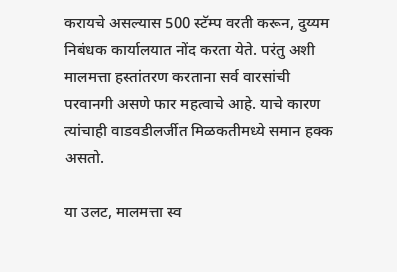करायचे असल्यास 500 स्टॅम्प वरती करून, दुय्यम निबंधक कार्यालयात नोंद करता येते. परंतु अशी मालमत्ता हस्तांतरण करताना सर्व वारसांची परवानगी असणे फार महत्वाचे आहे. याचे कारण त्यांचाही वाडवडीलर्जीत मिळकतीमध्ये समान हक्क असतो.

या उलट, मालमत्ता स्व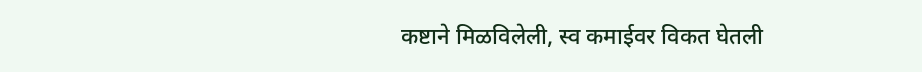कष्टाने मिळविलेली, स्व कमाईवर विकत घेतली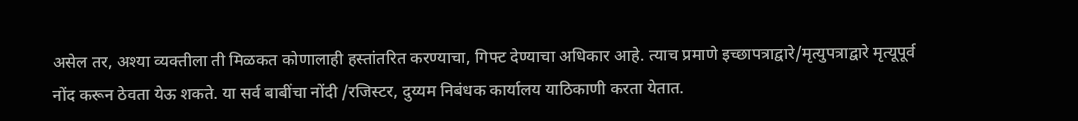असेल तर, अश्या व्यक्तीला ती मिळकत कोणालाही हस्तांतरित करण्याचा, गिफ्ट देण्याचा अधिकार आहे. त्याच प्रमाणे इच्छापत्राद्वारे/मृत्युपत्राद्वारे मृत्यूपूर्व नोंद करून ठेवता येऊ शकते. या सर्व बाबींचा नोंदी /रजिस्टर, दुय्यम निबंधक कार्यालय याठिकाणी करता येतात.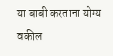या बाबी करताना योग्य वकील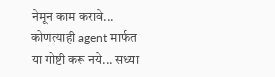नेमून काम करावे... कोणत्याही agent मार्फत या गोष्टी करू नये... सध्या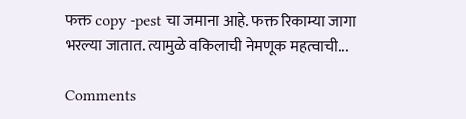फक्त copy -pest चा जमाना आहे. फक्त रिकाम्या जागा भरल्या जातात. त्यामुळे वकिलाची नेमणूक महत्वाची...

Comments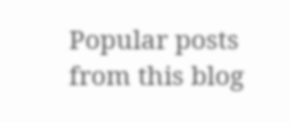Popular posts from this blog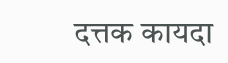दत्तक कायदा